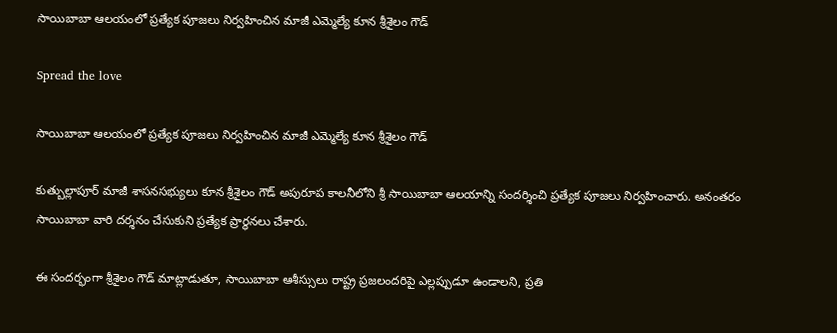సాయిబాబా ఆలయంలో ప్రత్యేక పూజలు నిర్వహించిన మాజీ ఎమ్మెల్యే కూన శ్రీశైలం గౌడ్

Spread the love

సాయిబాబా ఆలయంలో ప్రత్యేక పూజలు నిర్వహించిన మాజీ ఎమ్మెల్యే కూన శ్రీశైలం గౌడ్

కుత్బుల్లాపూర్ మాజీ శాసనసభ్యులు కూన శ్రీశైలం గౌడ్ అపురూప కాలనీలోని శ్రీ సాయిబాబా ఆలయాన్ని సందర్శించి ప్రత్యేక పూజలు నిర్వహించారు. అనంతరం సాయిబాబా వారి దర్శనం చేసుకుని ప్రత్యేక ప్రార్థనలు చేశారు.

ఈ సందర్భంగా శ్రీశైలం గౌడ్ మాట్లాడుతూ, సాయిబాబా ఆశీస్సులు రాష్ట్ర ప్రజలందరిపై ఎల్లప్పుడూ ఉండాలని, ప్రతి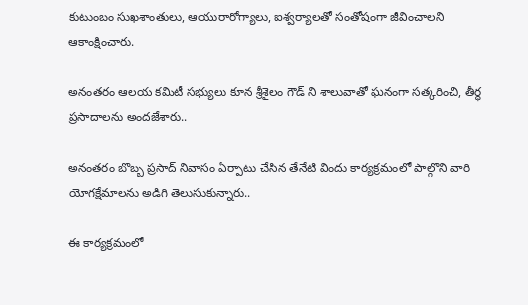కుటుంబం సుఖశాంతులు, ఆయురారోగ్యాలు, ఐశ్వర్యాలతో సంతోషంగా జీవించాలని ఆకాంక్షించారు.

అనంతరం ఆలయ కమిటీ సభ్యులు కూన శ్రీశైలం గౌడ్ ని శాలువాతో ఘనంగా సత్కరించి, తీర్థ ప్రసాదాలను అందజేశారు..

అనంతరం బొబ్బ ప్రసాద్ నివాసం ఏర్పాటు చేసిన తేనేటి విందు కార్యక్రమంలో పాల్గొని వారి యోగక్షేమాలను అడిగి తెలుసుకున్నారు..

ఈ కార్యక్రమంలో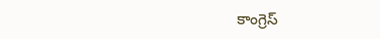కాంగ్రెస్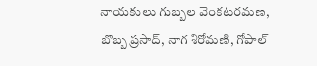నాయకులు గుబ్బల వెంకటరమణ, బొబ్బ ప్రసాద్, నాగ శిరోమణి, గోపాల్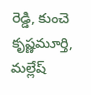రెడ్డి, కుంచె కృష్ణమూర్తి, మల్లేష్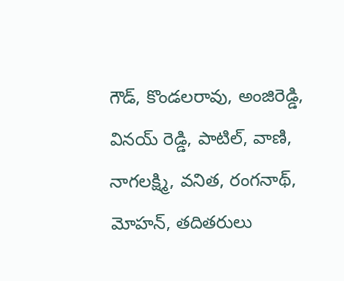గౌడ్, కొండలరావు, అంజిరెడ్డి, వినయ్ రెడ్డి, పాటిల్, వాణి, నాగలక్ష్మి, వనిత, రంగనాథ్, మోహన్, తదితరులు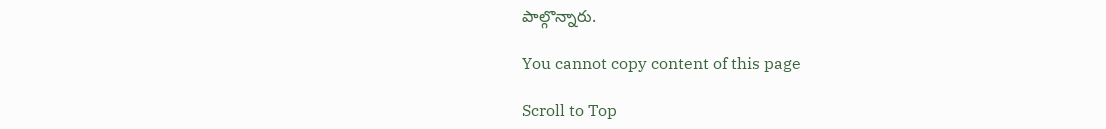పాల్గొన్నారు.

You cannot copy content of this page

Scroll to Top